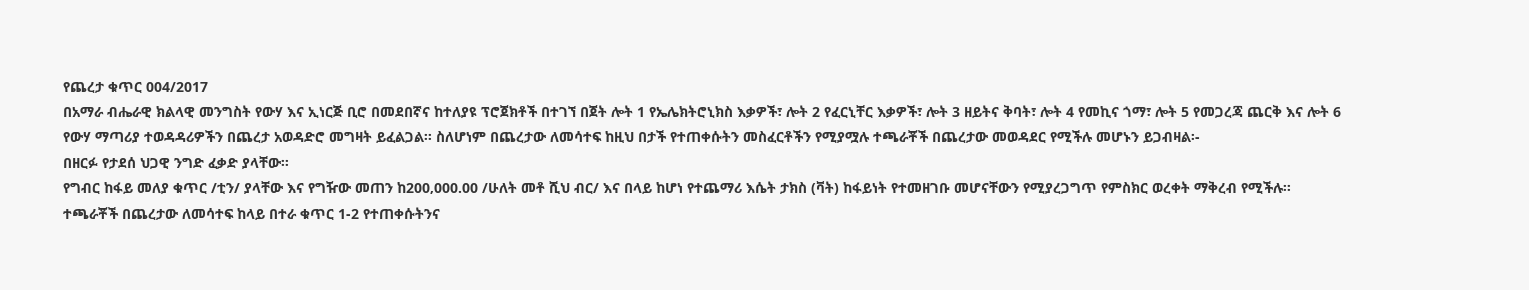የጨረታ ቁጥር 004/2017
በአማራ ብሔራዊ ክልላዊ መንግስት የውሃ እና ኢነርጅ ቢሮ በመደበኛና ከተለያዩ ፕሮጀክቶች በተገኘ በጀት ሎት 1 የኤሌክትሮኒክስ እቃዎች፣ ሎት 2 የፈርኒቸር እቃዎች፣ ሎት 3 ዘይትና ቅባት፣ ሎት 4 የመኪና ጎማ፣ ሎት 5 የመጋረጃ ጨርቅ እና ሎት 6 የውሃ ማጣሪያ ተወዳዳሪዎችን በጨረታ አወዳድሮ መግዛት ይፈልጋል፡፡ ስለሆነም በጨረታው ለመሳተፍ ከዚህ በታች የተጠቀሱትን መስፈርቶችን የሚያሟሉ ተጫራቾች በጨረታው መወዳደር የሚችሉ መሆኑን ይጋብዛል፡-
በዘርፉ የታደሰ ህጋዊ ንግድ ፈቃድ ያላቸው፡፡
የግብር ከፋይ መለያ ቁጥር /ቲን/ ያላቸው እና የግዥው መጠን ከ200‚000.00 /ሁለት መቶ ሺህ ብር/ እና በላይ ከሆነ የተጨማሪ እሴት ታክስ (ቫት) ከፋይነት የተመዘገቡ መሆናቸውን የሚያረጋግጥ የምስክር ወረቀት ማቅረብ የሚችሉ፡፡
ተጫራቾች በጨረታው ለመሳተፍ ከላይ በተራ ቁጥር 1-2 የተጠቀሱትንና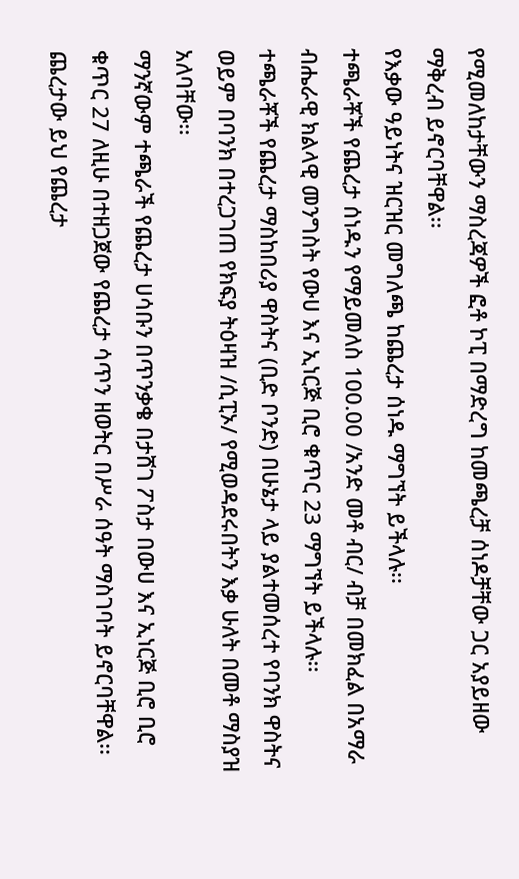የሚመለከታቸውን ማስረጃዎች ፎቶ ኮፒ በማድረግ ከመጫረቻ ሰነዶቻቸው ጋር አያይዘው ማቅረብ ይኖርባቸዋል፡፡
የእቃው ዓይነትና ዝርዝር መግለጫ ከጨረታ ሰነዱ ማግኘት ይችላሉ፡፡
ተጫራቾች የጨረታ ሰነዱን የማይመለስ 100.00 /አንድ መቶ ብር/ ብቻ በመክፈል በአማራ ብሔራዊ ክልላዊ መንግስት የውሀ እና ኢነርጅ ቢሮ ቁጥር 23 ማግኘት ይችላሉ፡፡
ተጫራቾች የጨረታ ማስከበሪያ ዋስትና (ቢድ ቦንድ) በሁኔታ ላይ ያልተመሰረተ የባንክ ዋስትና ወይም በባንክ በተረጋገጠ የክፍያ ትዕዛዝ /ሲፒኦ/ የሚወዳደሩበትን እቃ ሁለት በመቶ ማስያዝ አለባቸው፡፡
ማንኛውም ተጫራች የጨረታ ሀሳቡን በጥንቃቄ በታሸገ ፖስታ በውሀ እና ኢነርጅ ቢሮ ቢሮ ቁጥር 27 ለዚሁ በተዘጋጀው የጨረታ ሳጥን ዘወትር በሥራ ሰዓት ማስገባት ይኖርባቸዋል፡፡
ጨረታው ይህ የጨረታ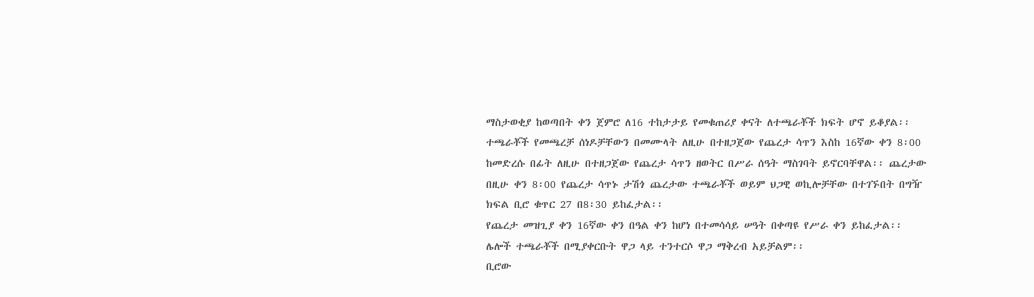ማስታወቂያ ከወጣበት ቀን ጀምሮ ለ16 ተከታታይ የመቁጠሪያ ቀናት ለተጫራቾች ክፍት ሆኖ ይቆያል፡፡
ተጫራቾች የመጫረቻ ሰነዶቻቸውን በመሙላት ለዚሁ በተዘጋጀው የጨረታ ሳጥን እስከ 16ኛው ቀን 8፡00 ከመድረሱ በፊት ለዚሁ በተዘጋጀው የጨረታ ሳጥን ዘወትር በሥራ ሰዓት ማስገባት ይኖርባቸዋል፡፡ ጨረታው በዚሁ ቀን 8፡00 የጨረታ ሳጥኑ ታሽጎ ጨረታው ተጫራቾች ወይም ህጋዊ ወኪሎቻቸው በተገኙበት በግዥ ክፍል ቢሮ ቁጥር 27 በ8፡30 ይከፈታል፡፡
የጨረታ መዝጊያ ቀን 16ኛው ቀን በዓል ቀን ከሆነ በተመሳሳይ ሠዓት በቀጣዩ የሥራ ቀን ይከፈታል፡፡
ሌሎች ተጫራቾች በሚያቀርቡት ዋጋ ላይ ተንተርሶ ዋጋ ማቅረብ አይቻልም፡፡
ቢሮው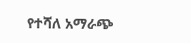የተሻለ አማራጭ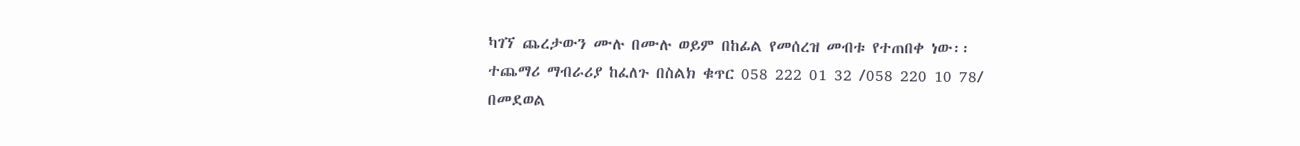ካገኘ ጨረታውን ሙሉ በሙሉ ወይም በከፊል የመሰረዝ መብቱ የተጠበቀ ነው፡፡
ተጨማሪ ማብራሪያ ከፈለጉ በስልክ ቁጥር 058 222 01 32 /058 220 10 78/ በመደወል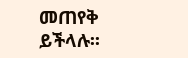መጠየቅ ይችላሉ፡፡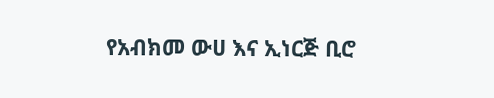የአብክመ ውሀ እና ኢነርጅ ቢሮ